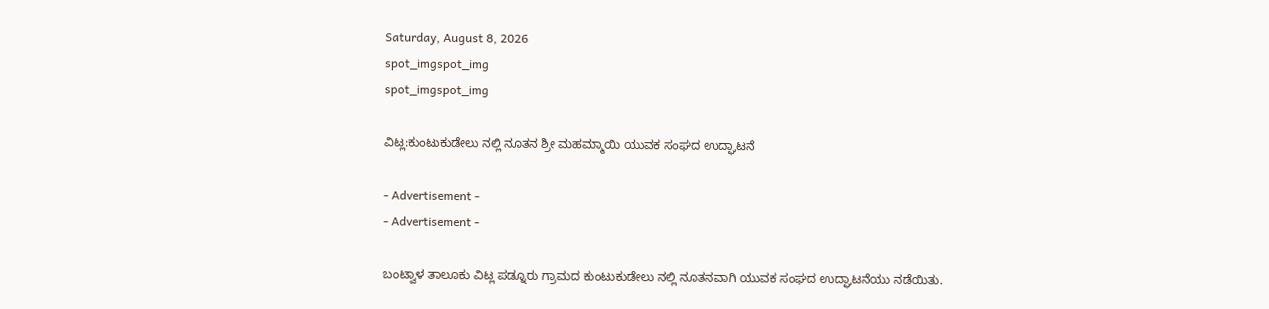Saturday, August 8, 2026
spot_imgspot_img
spot_imgspot_img

ವಿಟ್ಲ:ಕುಂಟುಕುಡೇಲು ನಲ್ಲಿ ನೂತನ ಶ್ರೀ ಮಹಮ್ಮಾಯಿ ಯುವಕ ಸಂಘದ ಉದ್ಘಾಟನೆ

- Advertisement -
- Advertisement -

ಬಂಟ್ವಾಳ ತಾಲೂಕು ವಿಟ್ಲ ಪಡ್ನೂರು ಗ್ರಾಮದ ಕುಂಟುಕುಡೇಲು ನಲ್ಲಿ ನೂತನವಾಗಿ ಯುವಕ ಸಂಘದ ಉದ್ಘಾಟನೆಯು ನಡೆಯಿತು.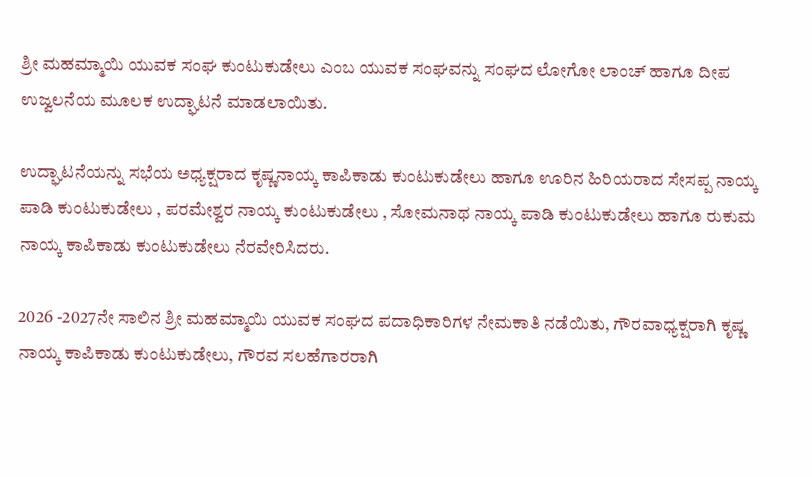ಶ್ರೀ ಮಹಮ್ಮಾಯಿ ಯುವಕ ಸಂಘ ಕುಂಟುಕುಡೇಲು ಎಂಬ ಯುವಕ ಸಂಘವನ್ನು ಸಂಘದ ಲೋಗೋ ಲಾಂಚ್ ಹಾಗೂ ದೀಪ ಉಜ್ವಲನೆಯ ಮೂಲಕ ಉದ್ಘಾಟನೆ ಮಾಡಲಾಯಿತು.

ಉದ್ಘಾಟನೆಯನ್ನು ಸಭೆಯ ಅಧ್ಯಕ್ಷರಾದ ಕೃಷ್ಣನಾಯ್ಕ ಕಾಪಿಕಾಡು ಕುಂಟುಕುಡೇಲು ಹಾಗೂ ಊರಿನ ಹಿರಿಯರಾದ ಸೇಸಪ್ಪ ನಾಯ್ಕ ಪಾಡಿ ಕುಂಟುಕುಡೇಲು , ಪರಮೇಶ್ವರ ನಾಯ್ಕ ಕುಂಟುಕುಡೇಲು , ಸೋಮನಾಥ ನಾಯ್ಕ ಪಾಡಿ ಕುಂಟುಕುಡೇಲು ಹಾಗೂ ರುಕುಮ ನಾಯ್ಕ ಕಾಪಿಕಾಡು ಕುಂಟುಕುಡೇಲು ನೆರವೇರಿಸಿದರು.

2026 -2027ನೇ ಸಾಲಿನ ಶ್ರೀ ಮಹಮ್ಮಾಯಿ ಯುವಕ ಸಂಘದ ಪದಾಧಿಕಾರಿಗಳ ನೇಮಕಾತಿ ನಡೆಯಿತು, ಗೌರವಾಧ್ಯಕ್ಷರಾಗಿ ಕೃಷ್ಣ ನಾಯ್ಕ ಕಾಪಿಕಾಡು ಕುಂಟುಕುಡೇಲು, ಗೌರವ ಸಲಹೆಗಾರರಾಗಿ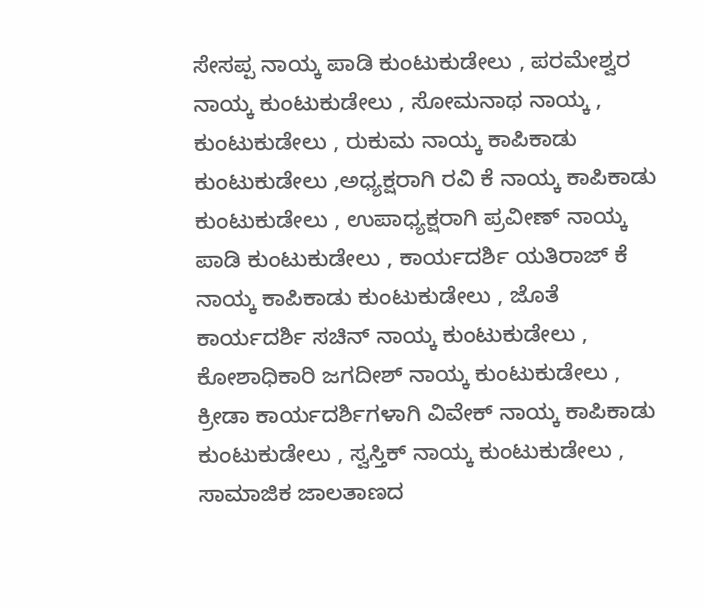ಸೇಸಪ್ಪ ನಾಯ್ಕ ಪಾಡಿ ಕುಂಟುಕುಡೇಲು , ಪರಮೇಶ್ವರ ನಾಯ್ಕ ಕುಂಟುಕುಡೇಲು , ಸೋಮನಾಥ ನಾಯ್ಕ , ಕುಂಟುಕುಡೇಲು , ರುಕುಮ ನಾಯ್ಕ ಕಾಪಿಕಾಡು ಕುಂಟುಕುಡೇಲು ,ಅಧ್ಯಕ್ಷರಾಗಿ ರವಿ ಕೆ ನಾಯ್ಕ ಕಾಪಿಕಾಡು ಕುಂಟುಕುಡೇಲು , ಉಪಾಧ್ಯಕ್ಷರಾಗಿ ಪ್ರವೀಣ್ ನಾಯ್ಕ ಪಾಡಿ ಕುಂಟುಕುಡೇಲು , ಕಾರ್ಯದರ್ಶಿ ಯತಿರಾಜ್ ಕೆ ನಾಯ್ಕ ಕಾಪಿಕಾಡು ಕುಂಟುಕುಡೇಲು , ಜೊತೆ ಕಾರ್ಯದರ್ಶಿ ಸಚಿನ್ ನಾಯ್ಕ ಕುಂಟುಕುಡೇಲು , ಕೋಶಾಧಿಕಾರಿ ಜಗದೀಶ್ ನಾಯ್ಕ ಕುಂಟುಕುಡೇಲು , ಕ್ರೀಡಾ ಕಾರ್ಯದರ್ಶಿಗಳಾಗಿ ವಿವೇಕ್ ನಾಯ್ಕ ಕಾಪಿಕಾಡು ಕುಂಟುಕುಡೇಲು , ಸ್ವಸ್ತಿಕ್ ನಾಯ್ಕ ಕುಂಟುಕುಡೇಲು , ಸಾಮಾಜಿಕ ಜಾಲತಾಣದ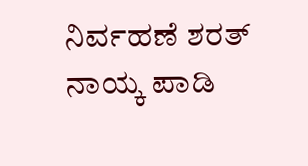ನಿರ್ವಹಣೆ ಶರತ್ ನಾಯ್ಕ ಪಾಡಿ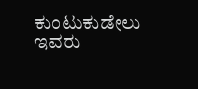ಕುಂಟುಕುಡೇಲು ಇವರು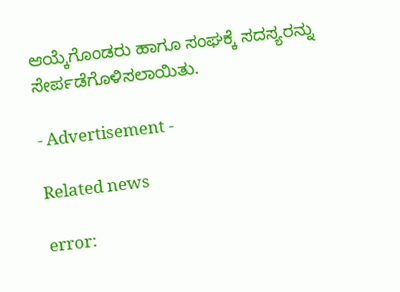ಆಯ್ಕೆಗೊಂಡರು ಹಾಗೂ ಸಂಘಕ್ಕೆ ಸದಸ್ಯರನ್ನು ಸೇರ್ಪಡೆಗೊಳಿಸಲಾಯಿತು.

- Advertisement -

Related news

error: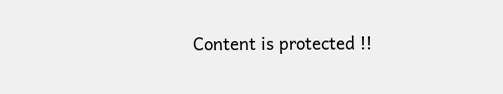Content is protected !!